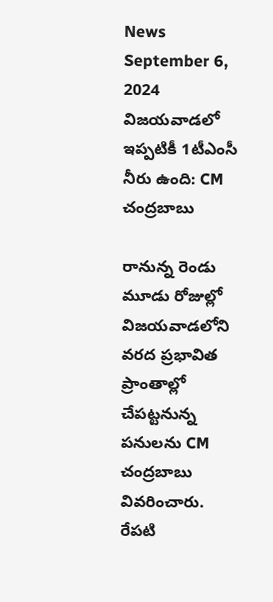News September 6, 2024
విజయవాడలో ఇప్పటికీ 1టీఎంసీ నీరు ఉంది: CM చంద్రబాబు

రానున్న రెండు మూడు రోజుల్లో విజయవాడలోని వరద ప్రభావిత ప్రాంతాల్లో చేపట్టనున్న పనులను CM చంద్రబాబు వివరించారు. రేపటి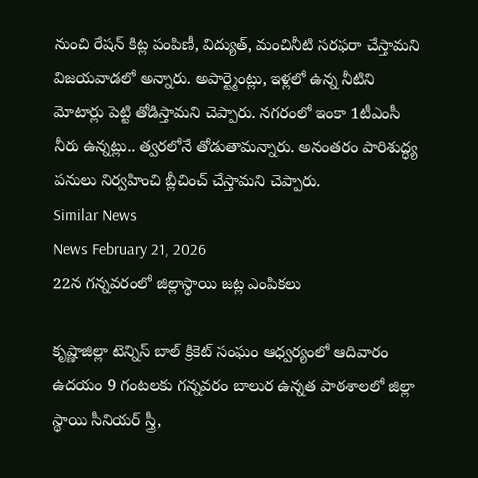నుంచి రేషన్ కిట్ల పంపిణీ, విద్యుత్, మంచినీటి సరఫరా చేస్తామని విజయవాడలో అన్నారు. అపార్ట్మెంట్లు, ఇళ్లలో ఉన్న నీటిని మోటార్లు పెట్టి తోడిస్తామని చెప్పారు. నగరంలో ఇంకా 1టీఎంసీ నీరు ఉన్నట్లు.. త్వరలోనే తోడుతామన్నారు. అనంతరం పారిశుద్ధ్య పనులు నిర్వహించి బ్లీచించ్ చేస్తామని చెప్పారు.
Similar News
News February 21, 2026
22న గన్నవరంలో జిల్లాస్థాయి జట్ల ఎంపికలు

కృష్ణాజిల్లా టెన్నిస్ బాల్ క్రికెట్ సంఘం ఆధ్వర్యంలో ఆదివారం ఉదయం 9 గంటలకు గన్నవరం బాలుర ఉన్నత పాఠశాలలో జిల్లా స్థాయి సీనియర్ స్త్రీ,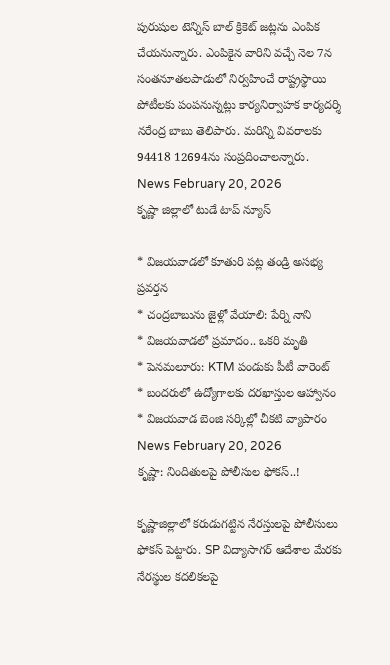పురుషుల టెన్నిస్ బాల్ క్రికెట్ జట్లను ఎంపిక చేయనున్నారు. ఎంపికైన వారిని వచ్చే నెల 7న సంతనూతలపాడులో నిర్వహించే రాష్ట్రస్థాయి పోటీలకు పంపనున్నట్లు కార్యనిర్వాహక కార్యదర్శి నరేంద్ర బాబు తెలిపారు. మరిన్ని వివరాలకు 94418 12694ను సంప్రదించాలన్నారు.
News February 20, 2026
కృష్ణా జిల్లాలో టుడే టాప్ న్యూస్

* విజయవాడలో కూతురి పట్ల తండ్రి అసభ్య ప్రవర్తన
* చంద్రబాబును జైళ్లో వేయాలి: పేర్ని నాని
* విజయవాడలో ప్రమాదం.. ఒకరి మృతి
* పెనమలూరు: KTM పండుకు పీటీ వారెంట్
* బందరులో ఉద్యోగాలకు దరఖాస్తుల ఆహ్వానం
* విజయవాడ బెంజి సర్కిల్లో చీకటి వ్యాపారం
News February 20, 2026
కృష్ణా: నిందితులపై పోలీసుల ఫోకస్..!

కృష్ణాజిల్లాలో కరుడుగట్టిన నేరస్తులపై పోలీసులు ఫోకస్ పెట్టారు. SP విద్యాసాగర్ ఆదేశాల మేరకు నేరస్థుల కదలికలపై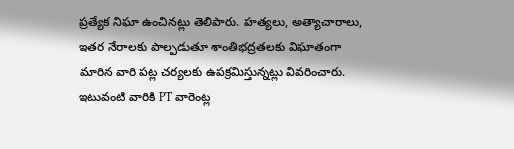ప్రత్యేక నిఘా ఉంచినట్లు తెలిపారు. హత్యలు, అత్యాచారాలు, ఇతర నేరాలకు పాల్పడుతూ శాంతిభద్రతలకు విఘాతంగా మారిన వారి పట్ల చర్యలకు ఉపక్రమిస్తున్నట్లు వివరించారు. ఇటువంటి వారికి PT వారెంట్ల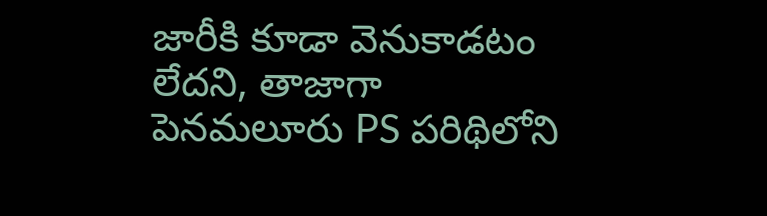జారీకి కూడా వెనుకాడటం లేదని, తాజాగా పెనమలూరు PS పరిథిలోని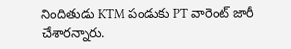నిందితుడు KTM పండుకు PT వారెంట్ జారీ చేశారన్నారు.